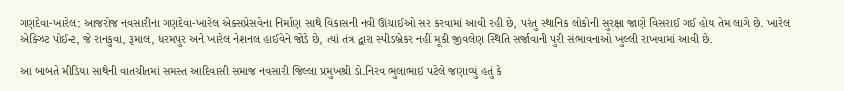ગણદેવા-ખારેલ: આજરોજ નવસારીના ગણદેવા-ખારેલ એક્સપ્રેસવેના નિર્માણ સાથે વિકાસની નવી ઊંચાઈઓ સર કરવામાં આવી રહી છે, પરંતુ સ્થાનિક લોકોની સુરક્ષા જાણે વિસરાઈ ગઈ હોય તેમ લાગે છે. ખારેલ એક્ઝિટ પોઈન્ટ, જે રાનકુવા, રૂમાલ, ધરમપુર અને ખારેલ નેશનલ હાઈવેને જોડે છે, ત્યાં તંત્ર દ્વારા સ્પીડબ્રેકર નહીં મૂકી જીવલેણ સ્થિતિ સર્જાવાની પુરી સંભાવનાઓ ખુલ્લી રાખવામાં આવી છે.

આ બાબતે મીડિયા સાથેની વાતચીતમાં સમસ્ત આદિવાસી સમાજ નવસારી જિલ્લા પ્રમુખશ્રી ડો.નિરવ ભુલાભાઇ પટેલે જણાવ્યું હતું કે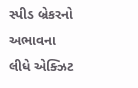સ્પીડ બ્રેકરનો અભાવના લીધે એક્ઝિટ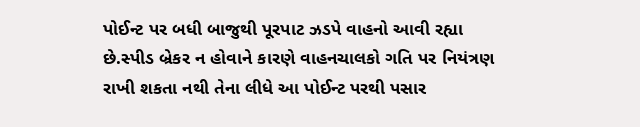પોઈન્ટ પર બધી બાજુથી પૂરપાટ ઝડપે વાહનો આવી રહ્યા છે.સ્પીડ બ્રેકર ન હોવાને કારણે વાહનચાલકો ગતિ પર નિયંત્રણ રાખી શકતા નથી તેના લીધે આ પોઈન્ટ પરથી પસાર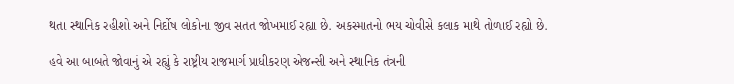થતા સ્થાનિક રહીશો અને નિર્દોષ લોકોના જીવ સતત જોખમાઈ રહ્યા છે. અકસ્માતનો ભય ચોવીસે કલાક માથે તોળાઈ રહ્યો છે.

હવે આ બાબતે જોવાનું એ રહ્યું કે રાષ્ટ્રીય રાજમાર્ગ પ્રાધીકરણ એજન્સી અને સ્થાનિક તંત્રની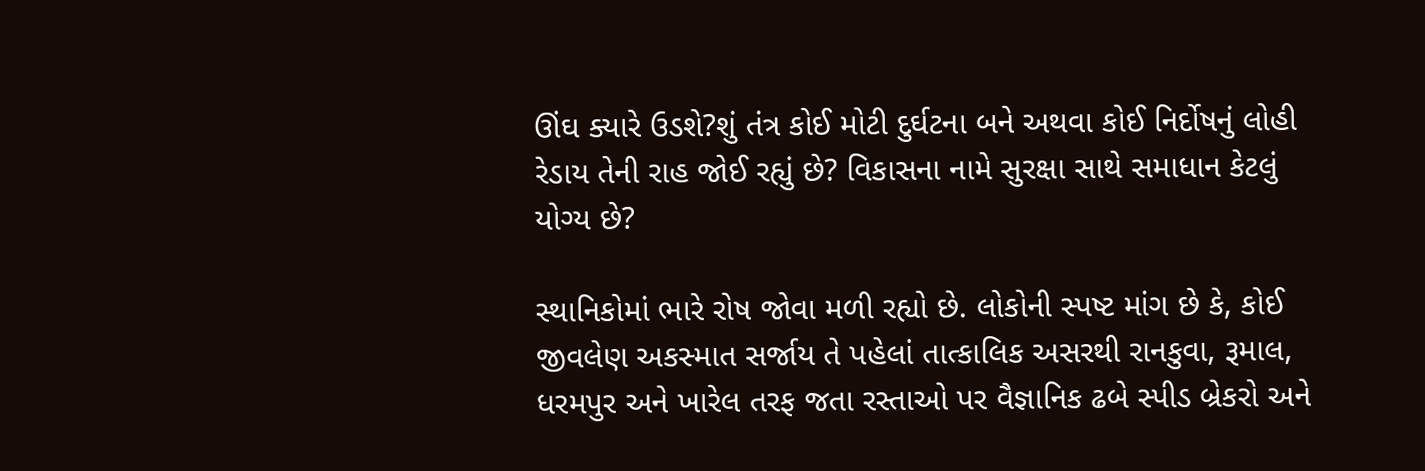ઊંઘ ક્યારે ઉડશે?શું તંત્ર કોઈ મોટી દુર્ઘટના બને અથવા કોઈ નિર્દોષનું લોહી રેડાય તેની રાહ જોઈ રહ્યું છે? વિકાસના નામે સુરક્ષા સાથે સમાધાન કેટલું યોગ્ય છે?

સ્થાનિકોમાં ભારે રોષ જોવા મળી રહ્યો છે. લોકોની સ્પષ્ટ માંગ છે કે, કોઈ જીવલેણ અકસ્માત સર્જાય તે પહેલાં તાત્કાલિક અસરથી રાનકુવા, રૂમાલ, ધરમપુર અને ખારેલ તરફ જતા રસ્તાઓ પર વૈજ્ઞાનિક ઢબે સ્પીડ બ્રેકરો અને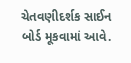ચેતવણીદર્શક સાઈન બોર્ડ મૂકવામાં આવે.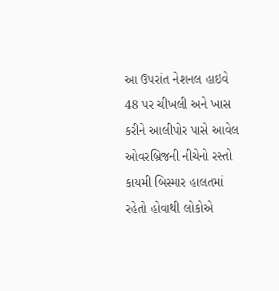આ ઉપરાંત નેશનલ હાઇવે 48 પર ચીખલી અને ખાસ કરીને આલીપોર પાસે આવેલ ઓવરબ્રિજની નીચેનો રસ્તો કાયમી બિસ્માર હાલતમાં રહેતો હોવાથી લોકોએ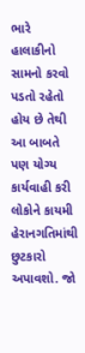ભારે હાલાકીનો સામનો કરવો પડતો રહેતો હોય છે તેથી આ બાબતે પણ યોગ્ય કાર્યવાહી કરી લોકોને કાયમી હેરાનગતિમાંથી છુટકારો અપાવશો. જો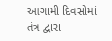આગામી દિવસોમાં તંત્ર દ્વારા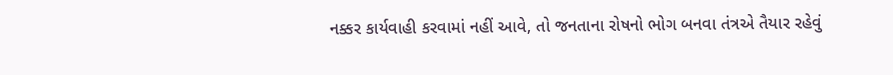નક્કર કાર્યવાહી કરવામાં નહીં આવે, તો જનતાના રોષનો ભોગ બનવા તંત્રએ તૈયાર રહેવું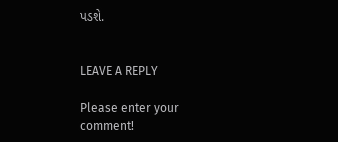પડશે.


LEAVE A REPLY

Please enter your comment!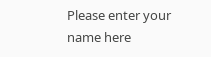Please enter your name here